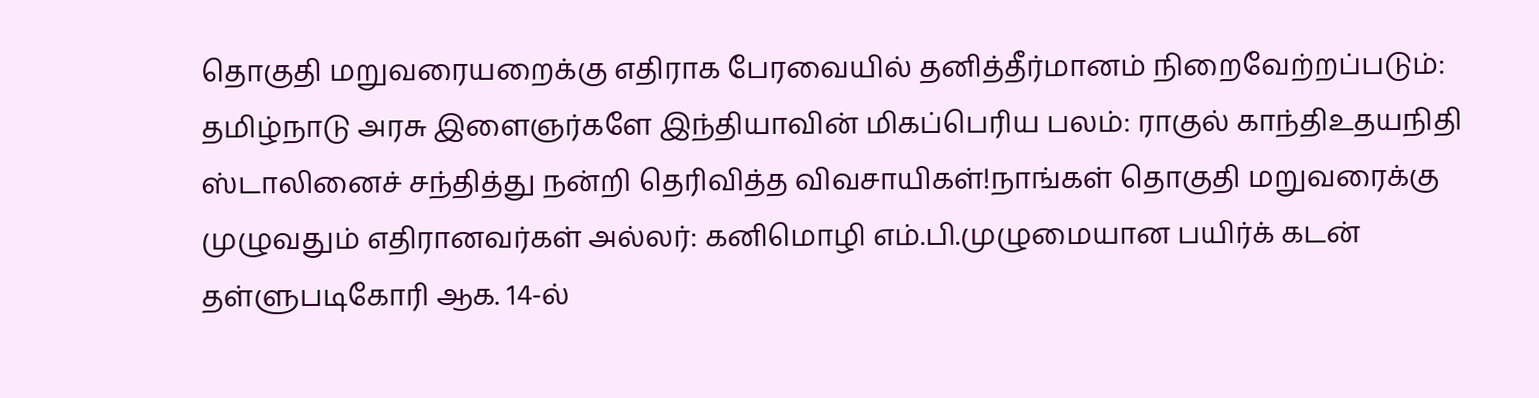தொகுதி மறுவரையறைக்கு எதிராக பேரவையில் தனித்தீர்மானம் நிறைவேற்றப்படும்: தமிழ்நாடு அரசு இளைஞர்களே இந்தியாவின் மிகப்பெரிய பலம்: ராகுல் காந்திஉதயநிதி ஸ்டாலினைச் சந்தித்து நன்றி தெரிவித்த விவசாயிகள்!நாங்கள் தொகுதி மறுவரைக்கு முழுவதும் எதிரானவர்கள் அல்லர்: கனிமொழி எம்.பி.முழுமையான பயிர்க் கடன் தள்ளுபடிகோரி ஆக. 14-ல்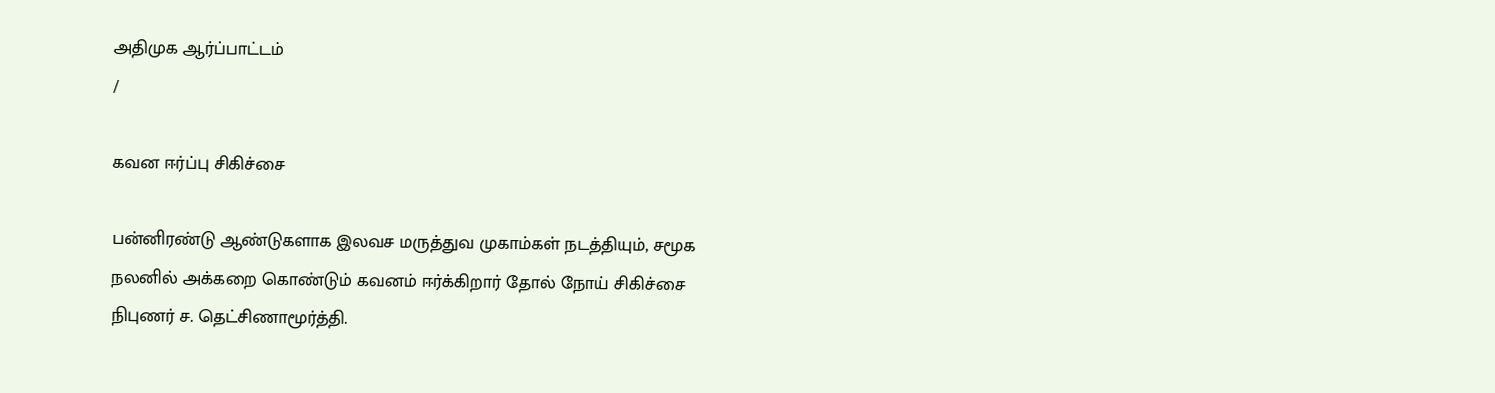அதிமுக ஆர்ப்பாட்டம்
/

கவன ஈர்ப்பு சிகிச்சை

பன்னிரண்டு ஆண்டுகளாக இலவச மருத்துவ முகாம்கள் நடத்தியும், சமூக நலனில் அக்கறை கொண்டும் கவனம் ஈர்க்கிறார் தோல் நோய் சிகிச்சை நிபுணர் ச. தெட்சிணாமூர்த்தி.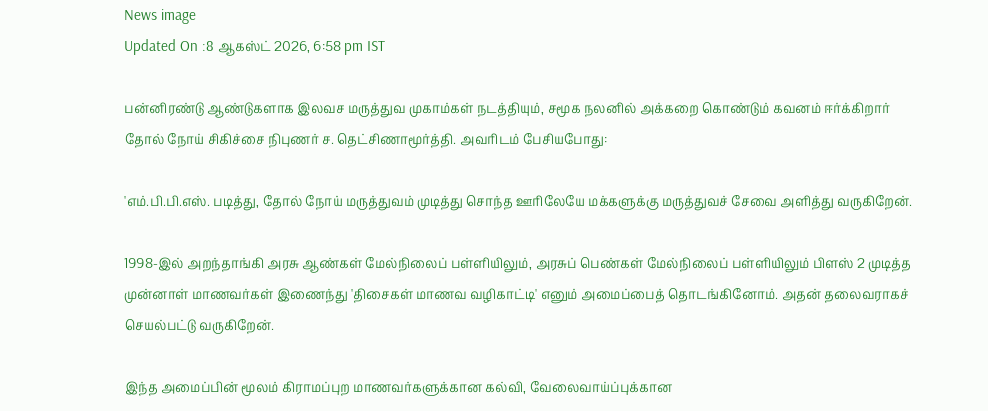News image
Updated On :8 ஆகஸ்ட் 2026, 6:58 pm IST

பன்னிரண்டு ஆண்டுகளாக இலவச மருத்துவ முகாம்கள் நடத்தியும், சமூக நலனில் அக்கறை கொண்டும் கவனம் ஈர்க்கிறார் தோல் நோய் சிகிச்சை நிபுணர் ச. தெட்சிணாமூர்த்தி. அவரிடம் பேசியபோது:

'எம்.பி.பி.எஸ். படித்து, தோல் நோய் மருத்துவம் முடித்து சொந்த ஊரிலேயே மக்களுக்கு மருத்துவச் சேவை அளித்து வருகிறேன்.

1998-இல் அறந்தாங்கி அரசு ஆண்கள் மேல்நிலைப் பள்ளியிலும், அரசுப் பெண்கள் மேல்நிலைப் பள்ளியிலும் பிளஸ் 2 முடித்த முன்னாள் மாணவர்கள் இணைந்து 'திசைகள் மாணவ வழிகாட்டி' எனும் அமைப்பைத் தொடங்கினோம். அதன் தலைவராகச் செயல்பட்டு வருகிறேன்.

இந்த அமைப்பின் மூலம் கிராமப்புற மாணவர்களுக்கான கல்வி, வேலைவாய்ப்புக்கான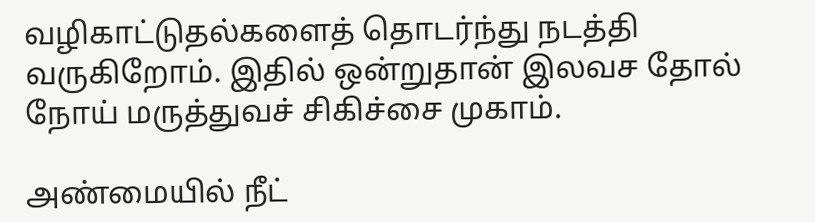வழிகாட்டுதல்களைத் தொடர்ந்து நடத்தி வருகிறோம். இதில் ஒன்றுதான் இலவச தோல் நோய் மருத்துவச் சிகிச்சை முகாம்.

அண்மையில் நீட்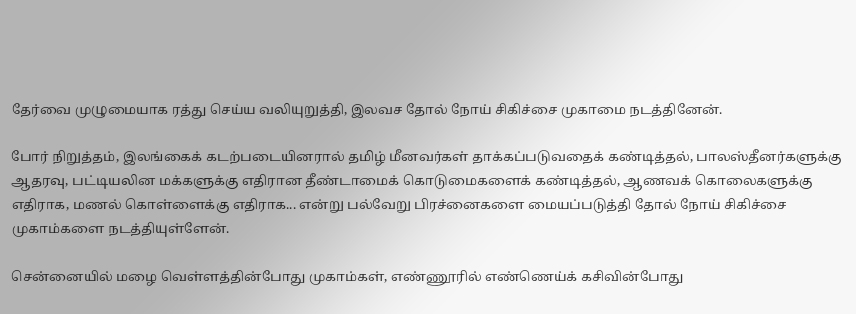தேர்வை முழுமையாக ரத்து செய்ய வலியுறுத்தி, இலவச தோல் நோய் சிகிச்சை முகாமை நடத்தினேன்.

போர் நிறுத்தம், இலங்கைக் கடற்படையினரால் தமிழ் மீனவர்கள் தாக்கப்படுவதைக் கண்டித்தல், பாலஸ்தீனர்களுக்கு ஆதரவு, பட்டியலின மக்களுக்கு எதிரான தீண்டாமைக் கொடுமைகளைக் கண்டித்தல், ஆணவக் கொலைகளுக்கு எதிராக, மணல் கொள்ளைக்கு எதிராக... என்று பல்வேறு பிரச்னைகளை மையப்படுத்தி தோல் நோய் சிகிச்சை முகாம்களை நடத்தியுள்ளேன்.

சென்னையில் மழை வெள்ளத்தின்போது முகாம்கள், எண்ணூரில் எண்ணெய்க் கசிவின்போது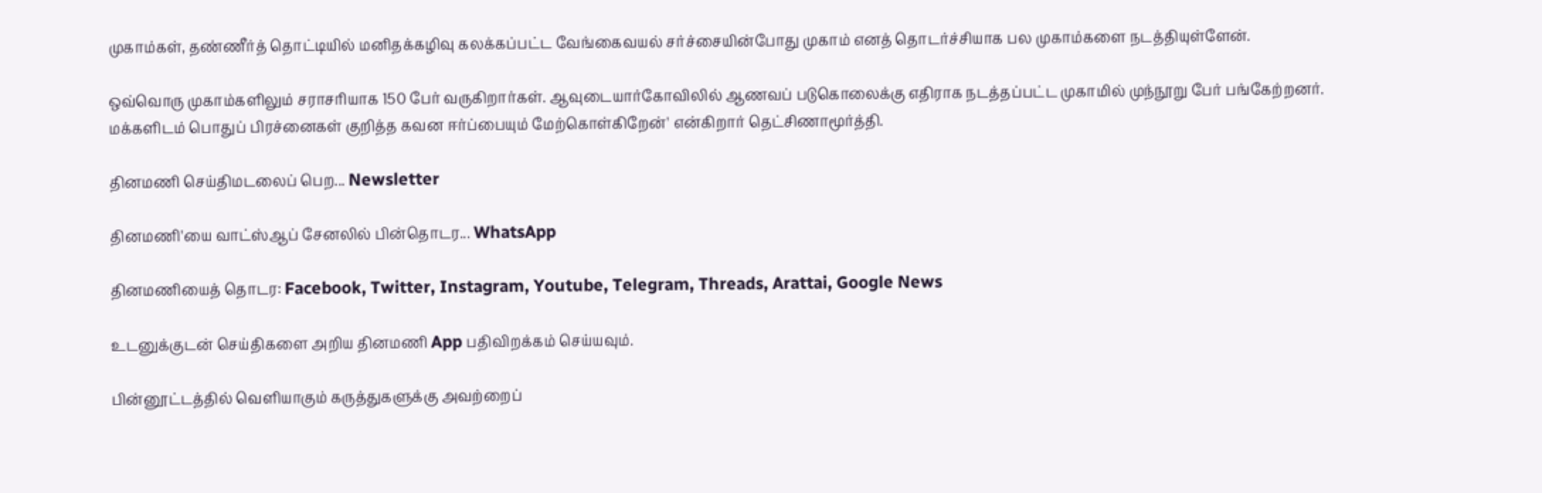முகாம்கள், தண்ணீர்த் தொட்டியில் மனிதக்கழிவு கலக்கப்பட்ட வேங்கைவயல் சர்ச்சையின்போது முகாம் எனத் தொடர்ச்சியாக பல முகாம்களை நடத்தியுள்ளேன்.

ஒவ்வொரு முகாம்களிலும் சராசரியாக 150 பேர் வருகிறார்கள். ஆவுடையார்கோவிலில் ஆணவப் படுகொலைக்கு எதிராக நடத்தப்பட்ட முகாமில் முந்நூறு பேர் பங்கேற்றனர். மக்களிடம் பொதுப் பிரச்னைகள் குறித்த கவன ஈர்ப்பையும் மேற்கொள்கிறேன்' என்கிறார் தெட்சிணாமூர்த்தி.

தினமணி செய்திமடலைப் பெற... Newsletter

தினமணி'யை வாட்ஸ்ஆப் சேனலில் பின்தொடர... WhatsApp

தினமணியைத் தொடர: Facebook, Twitter, Instagram, Youtube, Telegram, Threads, Arattai, Google News

உடனுக்குடன் செய்திகளை அறிய தினமணி App பதிவிறக்கம் செய்யவும்.

பின்னூட்டத்தில் வெளியாகும் கருத்துகளுக்கு அவற்றைப்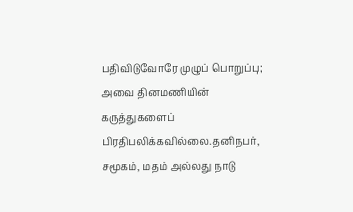பதிவிடுவோரே முழுப் பொறுப்பு; அவை தினமணியின் கருத்துகளைப் பிரதிபலிக்கவில்லை.தனிநபர், சமூகம், மதம் அல்லது நாடு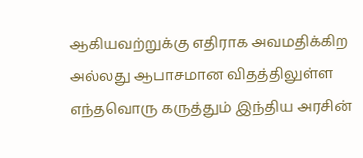ஆகியவற்றுக்கு எதிராக அவமதிக்கிற அல்லது ஆபாசமான விதத்திலுள்ள எந்தவொரு கருத்தும் இந்திய அரசின்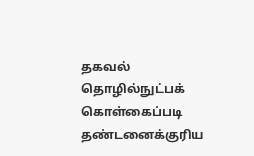தகவல் தொழில்நுட்பக் கொள்கைப்படி தண்டனைக்குரிய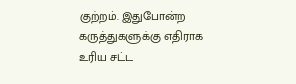குற்றம். இதுபோன்ற கருத்துகளுக்கு எதிராக உரிய சட்ட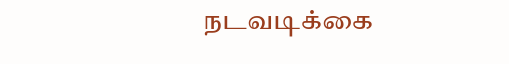நடவடிக்கை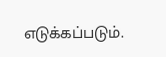எடுக்கப்படும்.